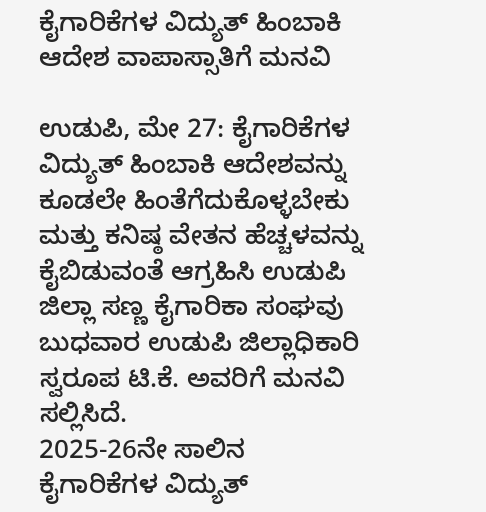ಕೈಗಾರಿಕೆಗಳ ವಿದ್ಯುತ್ ಹಿಂಬಾಕಿ ಆದೇಶ ವಾಪಾಸ್ಸಾತಿಗೆ ಮನವಿ

ಉಡುಪಿ, ಮೇ 27: ಕೈಗಾರಿಕೆಗಳ ವಿದ್ಯುತ್ ಹಿಂಬಾಕಿ ಆದೇಶವನ್ನು ಕೂಡಲೇ ಹಿಂತೆಗೆದುಕೊಳ್ಳಬೇಕು ಮತ್ತು ಕನಿಷ್ಠ ವೇತನ ಹೆಚ್ಚಳವನ್ನು ಕೈಬಿಡುವಂತೆ ಆಗ್ರಹಿಸಿ ಉಡುಪಿ ಜಿಲ್ಲಾ ಸಣ್ಣ ಕೈಗಾರಿಕಾ ಸಂಘವು ಬುಧವಾರ ಉಡುಪಿ ಜಿಲ್ಲಾಧಿಕಾರಿ ಸ್ವರೂಪ ಟಿ.ಕೆ. ಅವರಿಗೆ ಮನವಿ ಸಲ್ಲಿಸಿದೆ.
2025-26ನೇ ಸಾಲಿನ ಕೈಗಾರಿಕೆಗಳ ವಿದ್ಯುತ್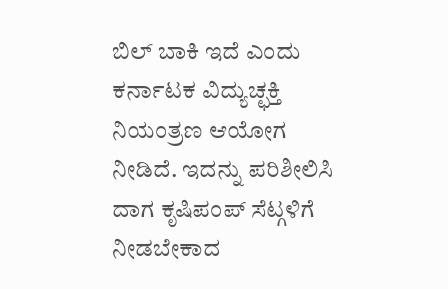ಬಿಲ್ ಬಾಕಿ ಇದೆ ಎಂದು ಕರ್ನಾಟಕ ವಿದ್ಯುಚ್ಛಕ್ತಿ ನಿಯಂತ್ರಣ ಆಯೋಗ ನೀಡಿದೆ. ಇದನ್ನು ಪರಿಶೀಲಿಸಿ ದಾಗ ಕೃಷಿಪಂಪ್ ಸೆಟ್ಗಳಿಗೆ ನೀಡಬೇಕಾದ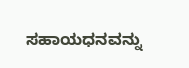ಸಹಾಯಧನವನ್ನು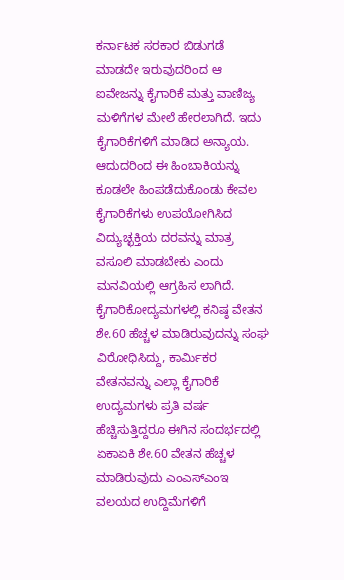ಕರ್ನಾಟಕ ಸರಕಾರ ಬಿಡುಗಡೆ ಮಾಡದೇ ಇರುವುದರಿಂದ ಆ ಐವೇಜನ್ನು ಕೈಗಾರಿಕೆ ಮತ್ತು ವಾಣಿಜ್ಯ ಮಳಿಗೆಗಳ ಮೇಲೆ ಹೇರಲಾಗಿದೆ. ಇದು ಕೈಗಾರಿಕೆಗಳಿಗೆ ಮಾಡಿದ ಅನ್ಯಾಯ. ಆದುದರಿಂದ ಈ ಹಿಂಬಾಕಿಯನ್ನು ಕೂಡಲೇ ಹಿಂಪಡೆದುಕೊಂಡು ಕೇವಲ ಕೈಗಾರಿಕೆಗಳು ಉಪಯೋಗಿಸಿದ ವಿದ್ಯುಚ್ಛಕ್ತಿಯ ದರವನ್ನು ಮಾತ್ರ ವಸೂಲಿ ಮಾಡಬೇಕು ಎಂದು ಮನವಿಯಲ್ಲಿ ಆಗ್ರಹಿಸ ಲಾಗಿದೆ.
ಕೈಗಾರಿಕೋದ್ಯಮಗಳಲ್ಲಿ ಕನಿಷ್ಠ ವೇತನ ಶೇ.60 ಹೆಚ್ಚಳ ಮಾಡಿರುವುದನ್ನು ಸಂಘ ವಿರೋಧಿಸಿದ್ದು, ಕಾರ್ಮಿಕರ ವೇತನವನ್ನು ಎಲ್ಲಾ ಕೈಗಾರಿಕೆ ಉದ್ಯಮಗಳು ಪ್ರತಿ ವರ್ಷ ಹೆಚ್ಚಿಸುತ್ತಿದ್ದರೂ ಈಗಿನ ಸಂದರ್ಭದಲ್ಲಿ ಏಕಾಏಕಿ ಶೇ.60 ವೇತನ ಹೆಚ್ಚಳ ಮಾಡಿರುವುದು ಎಂಎಸ್ಎಂಇ ವಲಯದ ಉದ್ದಿಮೆಗಳಿಗೆ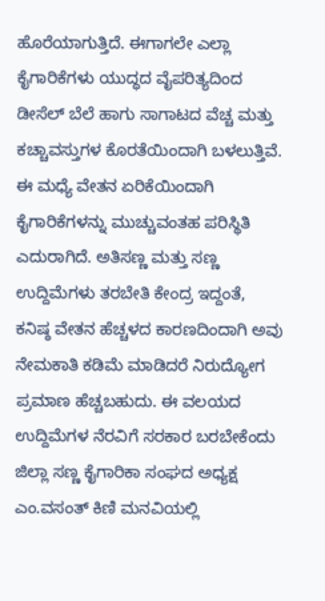ಹೊರೆಯಾಗುತ್ತಿದೆ. ಈಗಾಗಲೇ ಎಲ್ಲಾ ಕೈಗಾರಿಕೆಗಳು ಯುದ್ಧದ ವೈಪರಿತ್ಯದಿಂದ ಡೀಸೆಲ್ ಬೆಲೆ ಹಾಗು ಸಾಗಾಟದ ವೆಚ್ಚ ಮತ್ತು ಕಚ್ಚಾವಸ್ತುಗಳ ಕೊರತೆಯಿಂದಾಗಿ ಬಳಲುತ್ತಿವೆ.
ಈ ಮಧ್ಯೆ ವೇತನ ಏರಿಕೆಯಿಂದಾಗಿ ಕೈಗಾರಿಕೆಗಳನ್ನು ಮುಚ್ಚುವಂತಹ ಪರಿಸ್ಥಿತಿ ಎದುರಾಗಿದೆ. ಅತಿಸಣ್ಣ ಮತ್ತು ಸಣ್ಣ ಉದ್ದಿಮೆಗಳು ತರಬೇತಿ ಕೇಂದ್ರ ಇದ್ದಂತೆ, ಕನಿಷ್ಠ ವೇತನ ಹೆಚ್ಚಳದ ಕಾರಣದಿಂದಾಗಿ ಅವು ನೇಮಕಾತಿ ಕಡಿಮೆ ಮಾಡಿದರೆ ನಿರುದ್ಯೋಗ ಪ್ರಮಾಣ ಹೆಚ್ಚಬಹುದು. ಈ ವಲಯದ ಉದ್ದಿಮೆಗಳ ನೆರವಿಗೆ ಸರಕಾರ ಬರಬೇಕೆಂದು ಜಿಲ್ಲಾ ಸಣ್ಣ ಕೈಗಾರಿಕಾ ಸಂಘದ ಅಧ್ಯಕ್ಷ ಎಂ.ವಸಂತ್ ಕಿಣಿ ಮನವಿಯಲ್ಲಿ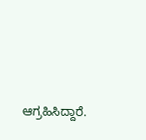ಆಗ್ರಹಿಸಿದ್ದಾರೆ.